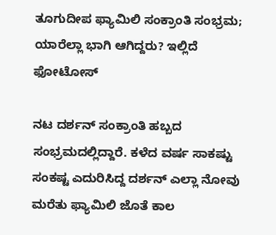ತೂಗುದೀಪ ಫ್ಯಾಮಿಲಿ ಸಂಕ್ರಾಂತಿ ಸಂಭ್ರಮ; ಯಾರೆಲ್ಲಾ ಭಾಗಿ ಆಗಿದ್ದರು? ಇಲ್ಲಿದೆ ಫೋಟೋಸ್

ನಟ ದರ್ಶನ್ ಸಂಕ್ರಾಂತಿ ಹಬ್ಬದ ಸಂಭ್ರಮದಲ್ಲಿದ್ದಾರೆ. ಕಳೆದ ವರ್ಷ ಸಾಕಷ್ಟು ಸಂಕಷ್ಟ ಎದುರಿಸಿದ್ದ ದರ್ಶನ್ ಎಲ್ಲಾ ನೋವು ಮರೆತು ಫ್ಯಾಮಿಲಿ ಜೊತೆ ಕಾಲ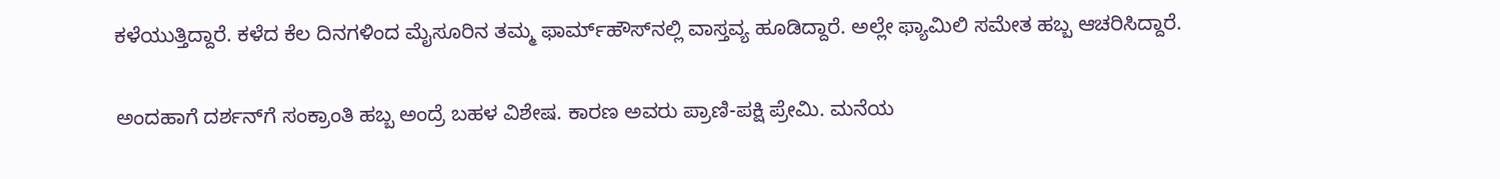ಕಳೆಯುತ್ತಿದ್ದಾರೆ. ಕಳೆದ ಕೆಲ ದಿನಗಳಿಂದ ಮೈಸೂರಿನ ತಮ್ಮ ಫಾರ್ಮ್‌ಹೌಸ್‌ನಲ್ಲಿ ವಾಸ್ತವ್ಯ ಹೂಡಿದ್ದಾರೆ. ಅಲ್ಲೇ ಫ್ಯಾಮಿಲಿ ಸಮೇತ ಹಬ್ಬ ಆಚರಿಸಿದ್ದಾರೆ.

ಅಂದಹಾಗೆ ದರ್ಶನ್‌ಗೆ ಸಂಕ್ರಾಂತಿ ಹಬ್ಬ ಅಂದ್ರೆ ಬಹಳ ವಿಶೇಷ. ಕಾರಣ ಅವರು ಪ್ರಾಣಿ-ಪಕ್ಷಿ ಪ್ರೇಮಿ. ಮನೆಯ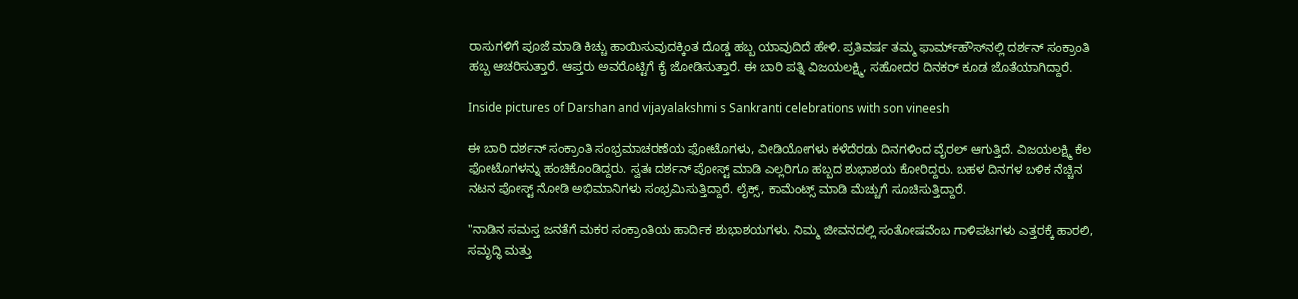ರಾಸುಗಳಿಗೆ ಪೂಜೆ ಮಾಡಿ ಕಿಚ್ಚು ಹಾಯಿಸುವುದಕ್ಕಿಂತ ದೊಡ್ಡ ಹಬ್ಬ ಯಾವುದಿದೆ ಹೇಳಿ. ಪ್ರತಿವರ್ಷ ತಮ್ಮ ಫಾರ್ಮ್‌ಹೌಸ್‌ನಲ್ಲಿ ದರ್ಶನ್ ಸಂಕ್ರಾಂತಿ ಹಬ್ಬ ಆಚರಿಸುತ್ತಾರೆ. ಆಪ್ತರು ಅವರೊಟ್ಟಿಗೆ ಕೈ ಜೋಡಿಸುತ್ತಾರೆ. ಈ ಬಾರಿ ಪತ್ನಿ ವಿಜಯಲಕ್ಷ್ಮಿ, ಸಹೋದರ ದಿನಕರ್ ಕೂಡ ಜೊತೆಯಾಗಿದ್ದಾರೆ.

Inside pictures of Darshan and vijayalakshmi s Sankranti celebrations with son vineesh

ಈ ಬಾರಿ ದರ್ಶನ್ ಸಂಕ್ರಾಂತಿ ಸಂಭ್ರಮಾಚರಣೆಯ ಫೋಟೊಗಳು, ವೀಡಿಯೋಗಳು ಕಳೆದೆರಡು ದಿನಗಳಿಂದ ವೈರಲ್ ಆಗುತ್ತಿದೆ. ವಿಜಯಲಕ್ಷ್ಮಿ ಕೆಲ ಫೋಟೊಗಳನ್ನು ಹಂಚಿಕೊಂಡಿದ್ದರು. ಸ್ವತಃ ದರ್ಶನ್ ಪೋಸ್ಟ್‌ ಮಾಡಿ ಎಲ್ಲರಿಗೂ ಹಬ್ಬದ ಶುಭಾಶಯ ಕೋರಿದ್ದರು. ಬಹಳ ದಿನಗಳ ಬಳಿಕ ನೆಚ್ಚಿನ ನಟನ ಪೋಸ್ಟ್ ನೋಡಿ ಅಭಿಮಾನಿಗಳು ಸಂಭ್ರಮಿಸುತ್ತಿದ್ದಾರೆ. ಲೈಕ್ಸ್, ಕಾಮೆಂಟ್ಸ್ ಮಾಡಿ ಮೆಚ್ಚುಗೆ ಸೂಚಿಸುತ್ತಿದ್ದಾರೆ.

"ನಾಡಿನ ಸಮಸ್ತ ಜನತೆಗೆ ಮಕರ ಸಂಕ್ರಾಂತಿಯ ಹಾರ್ದಿಕ ಶುಭಾಶಯಗಳು. ನಿಮ್ಮ ಜೀವನದಲ್ಲಿ ಸಂತೋಷವೆಂಬ ಗಾಳಿಪಟಗಳು ಎತ್ತರಕ್ಕೆ ಹಾರಲಿ, ಸಮೃದ್ಧಿ ಮತ್ತು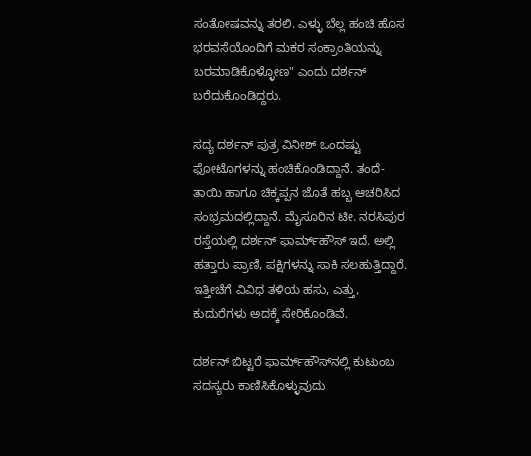ಸಂತೋಷವನ್ನು ತರಲಿ. ಎಳ್ಳು ಬೆಲ್ಲ ಹಂಚಿ ಹೊಸ ಭರವಸೆಯೊಂದಿಗೆ ಮಕರ ಸಂಕ್ರಾಂತಿಯನ್ನು ಬರಮಾಡಿಕೊಳ್ಳೋಣ" ಎಂದು ದರ್ಶನ್ ಬರೆದುಕೊಂಡಿದ್ದರು.

ಸದ್ಯ ದರ್ಶನ್ ಪುತ್ರ ವಿನೀಶ್ ಒಂದಷ್ಟು ಫೋಟೊಗಳನ್ನು ಹಂಚಿಕೊಂಡಿದ್ದಾನೆ. ತಂದೆ-ತಾಯಿ ಹಾಗೂ ಚಿಕ್ಕಪ್ಪನ ಜೊತೆ ಹಬ್ಬ ಆಚರಿಸಿದ ಸಂಭ್ರಮದಲ್ಲಿದ್ದಾನೆ. ಮೈಸೂರಿನ ಟೀ. ನರಸಿಪುರ ರಸ್ತೆಯಲ್ಲಿ ದರ್ಶನ್ ಫಾರ್ಮ್‌ಹೌಸ್ ಇದೆ. ಅಲ್ಲಿ ಹತ್ತಾರು ಪ್ರಾಣಿ, ಪಕ್ಷಿಗಳನ್ನು ಸಾಕಿ ಸಲಹುತ್ತಿದ್ದಾರೆ. ಇತ್ತೀಚೆಗೆ ವಿವಿಧ ತಳಿಯ ಹಸು, ಎತ್ತು, ಕುದುರೆಗಳು ಅದಕ್ಕೆ ಸೇರಿಕೊಂಡಿವೆ.

ದರ್ಶನ್ ಬಿಟ್ಟರೆ ಫಾರ್ಮ್‌ಹೌಸ್‌ನಲ್ಲಿ ಕುಟುಂಬ ಸದಸ್ಯರು ಕಾಣಿಸಿಕೊಳ್ಳುವುದು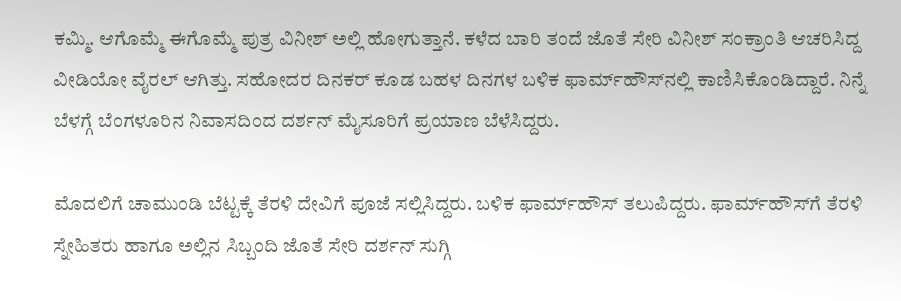ಕಮ್ಮಿ. ಆಗೊಮ್ಮೆ ಈಗೊಮ್ಮೆ ಪುತ್ರ ವಿನೀಶ್ ಅಲ್ಲಿ ಹೋಗುತ್ತಾನೆ. ಕಳೆದ ಬಾರಿ ತಂದೆ ಜೊತೆ ಸೇರಿ ವಿನೀಶ್ ಸಂಕ್ರಾಂತಿ ಆಚರಿಸಿದ್ದ ವೀಡಿಯೋ ವೈರಲ್ ಆಗಿತ್ತು. ಸಹೋದರ ದಿನಕರ್ ಕೂಡ ಬಹಳ ದಿನಗಳ ಬಳಿಕ ಫಾರ್ಮ್‌ಹೌಸ್‌ನಲ್ಲಿ ಕಾಣಿಸಿಕೊಂಡಿದ್ದಾರೆ. ನಿನ್ನೆ ಬೆಳಗ್ಗೆ ಬೆಂಗಳೂರಿನ ನಿವಾಸದಿಂದ ದರ್ಶನ್ ಮೈಸೂರಿಗೆ ಪ್ರಯಾಣ ಬೆಳೆಸಿದ್ದರು.

ಮೊದಲಿಗೆ ಚಾಮುಂಡಿ ಬೆಟ್ಟಕ್ಕೆ ತೆರಳಿ ದೇವಿಗೆ ಪೂಜೆ ಸಲ್ಲಿಸಿದ್ದರು. ಬಳಿಕ ಫಾರ್ಮ್‌ಹೌಸ್ ತಲುಪಿದ್ದರು. ಫಾರ್ಮ್‌ಹೌಸ್‌ಗೆ ತೆರಳಿ ಸ್ನೇಹಿತರು ಹಾಗೂ ಅಲ್ಲಿನ ಸಿಬ್ಬಂದಿ ಜೊತೆ ಸೇರಿ ದರ್ಶನ್ ಸುಗ್ಗಿ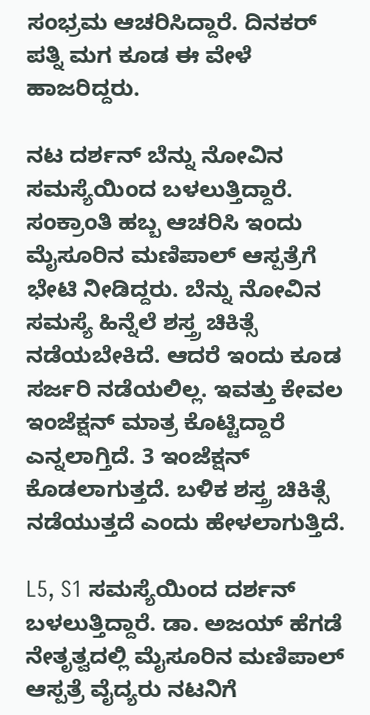ಸಂಭ್ರಮ ಆಚರಿಸಿದ್ದಾರೆ. ದಿನಕರ್ ಪತ್ನಿ ಮಗ ಕೂಡ ಈ ವೇಳೆ ಹಾಜರಿದ್ದರು.

ನಟ ದರ್ಶನ್ ಬೆನ್ನು ನೋವಿನ ಸಮಸ್ಯೆಯಿಂದ ಬಳಲುತ್ತಿದ್ದಾರೆ. ಸಂಕ್ರಾಂತಿ ಹಬ್ಬ ಆಚರಿಸಿ ಇಂದು ಮೈಸೂರಿನ ಮಣಿಪಾಲ್ ಆಸ್ಪತ್ರೆಗೆ ಭೇಟಿ ನೀಡಿದ್ದರು. ಬೆನ್ನು ನೋವಿನ ಸಮಸ್ಯೆ ಹಿನ್ನೆಲೆ ಶಸ್ತ್ರ ಚಿಕಿತ್ಸೆ ನಡೆಯಬೇಕಿದೆ. ಆದರೆ ಇಂದು ಕೂಡ ಸರ್ಜರಿ ನಡೆಯಲಿಲ್ಲ. ಇವತ್ತು ಕೇವಲ ಇಂಜೆಕ್ಷನ್ ಮಾತ್ರ ಕೊಟ್ಟಿದ್ದಾರೆ ಎನ್ನಲಾಗ್ತಿದೆ. 3 ಇಂಜೆಕ್ಷನ್ ಕೊಡಲಾಗುತ್ತದೆ. ಬಳಿಕ ಶಸ್ತ್ರ ಚಿಕಿತ್ಸೆ ನಡೆಯುತ್ತದೆ ಎಂದು ಹೇಳಲಾಗುತ್ತಿದೆ.

L5, S1 ಸಮಸ್ಯೆಯಿಂದ ದರ್ಶನ್ ಬಳಲುತ್ತಿದ್ದಾರೆ. ಡಾ. ಅಜಯ್ ಹೆಗಡೆ ನೇತೃತ್ವದಲ್ಲಿ ಮೈಸೂರಿನ ಮಣಿಪಾಲ್ ಆಸ್ಪತ್ರೆ ವೈದ್ಯರು ನಟನಿಗೆ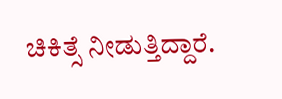ಚಿಕಿತ್ಸೆ ನೀಡುತ್ತಿದ್ದಾರೆ.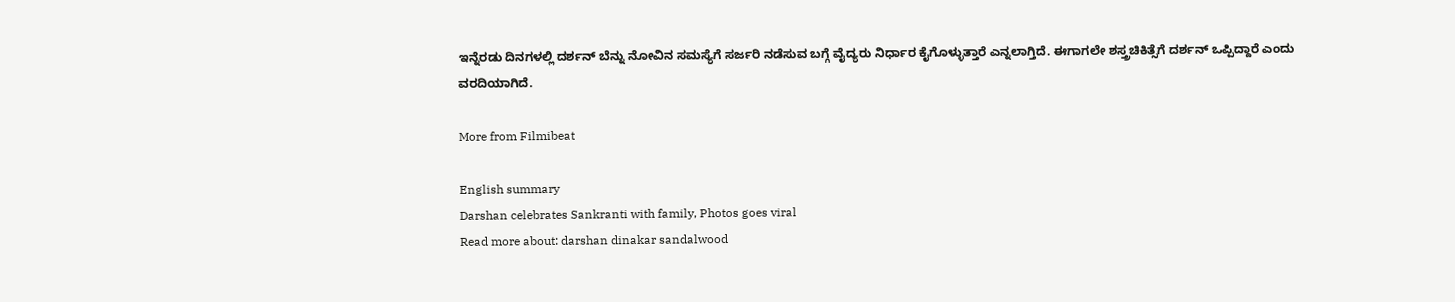ಇನ್ನೆರಡು ದಿನಗಳಲ್ಲಿ ದರ್ಶನ್‌ ಬೆನ್ನು ನೋವಿನ ಸಮಸ್ಯೆಗೆ ಸರ್ಜರಿ ನಡೆಸುವ ಬಗ್ಗೆ ವೈದ್ಯರು ನಿರ್ಧಾರ ಕೈಗೊಳ್ಳುತ್ತಾರೆ ಎನ್ನಲಾಗ್ತಿದೆ. ಈಗಾಗಲೇ ಶಸ್ತ್ರಚಿಕಿತ್ಸೆಗೆ ದರ್ಶನ್ ಒಪ್ಪಿದ್ದಾರೆ ಎಂದು ವರದಿಯಾಗಿದೆ.

More from Filmibeat

English summary
Darshan celebrates Sankranti with family, Photos goes viral
Read more about: darshan dinakar sandalwood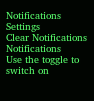Notifications
Settings
Clear Notifications
Notifications
Use the toggle to switch on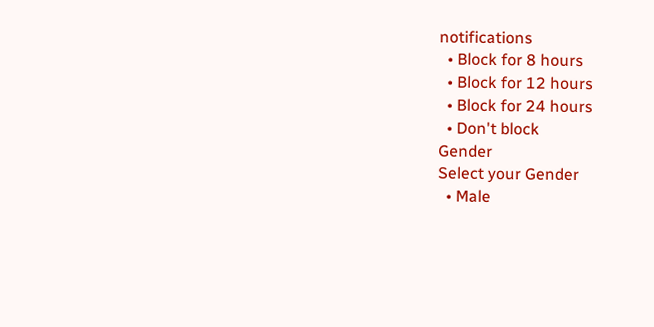notifications
  • Block for 8 hours
  • Block for 12 hours
  • Block for 24 hours
  • Don't block
Gender
Select your Gender
  • Male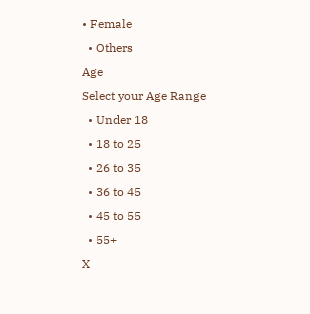• Female
  • Others
Age
Select your Age Range
  • Under 18
  • 18 to 25
  • 26 to 35
  • 36 to 45
  • 45 to 55
  • 55+
X